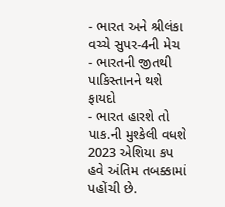- ભારત અને શ્રીલંકા વચ્ચે સુપર-4ની મેચ
- ભારતની જીતથી પાકિસ્તાનને થશે ફાયદો
- ભારત હારશે તો પાક.ની મુશ્કેલી વધશે
2023 એશિયા કપ હવે અંતિમ તબક્કામાં પહોંચી છે.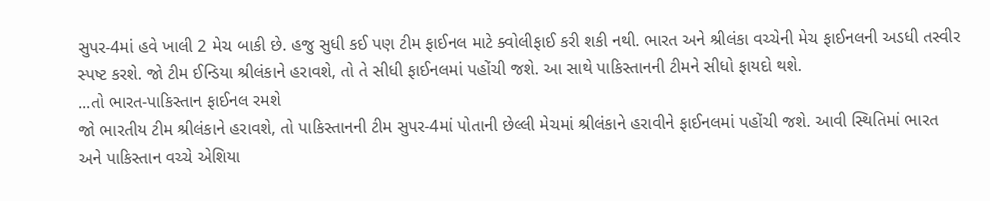સુપર-4માં હવે ખાલી 2 મેચ બાકી છે. હજુ સુધી કઈ પણ ટીમ ફાઈનલ માટે ક્વોલીફાઈ કરી શકી નથી. ભારત અને શ્રીલંકા વચ્ચેની મેચ ફાઈનલની અડધી તસ્વીર સ્પષ્ટ કરશે. જો ટીમ ઈન્ડિયા શ્રીલંકાને હરાવશે, તો તે સીધી ફાઈનલમાં પહોંચી જશે. આ સાથે પાકિસ્તાનની ટીમને સીધો ફાયદો થશે.
...તો ભારત-પાકિસ્તાન ફાઈનલ રમશે
જો ભારતીય ટીમ શ્રીલંકાને હરાવશે, તો પાકિસ્તાનની ટીમ સુપર-4માં પોતાની છેલ્લી મેચમાં શ્રીલંકાને હરાવીને ફાઈનલમાં પહોંચી જશે. આવી સ્થિતિમાં ભારત અને પાકિસ્તાન વચ્ચે એશિયા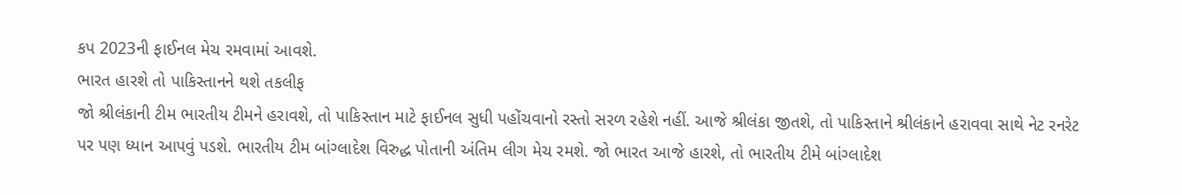કપ 2023ની ફાઈનલ મેચ રમવામાં આવશે.
ભારત હારશે તો પાકિસ્તાનને થશે તકલીફ
જો શ્રીલંકાની ટીમ ભારતીય ટીમને હરાવશે, તો પાકિસ્તાન માટે ફાઈનલ સુધી પહોંચવાનો રસ્તો સરળ રહેશે નહીં. આજે શ્રીલંકા જીતશે, તો પાકિસ્તાને શ્રીલંકાને હરાવવા સાથે નેટ રનરેટ પર પણ ધ્યાન આપવું પડશે. ભારતીય ટીમ બાંગ્લાદેશ વિરુદ્ધ પોતાની અંતિમ લીગ મેચ રમશે. જો ભારત આજે હારશે, તો ભારતીય ટીમે બાંગ્લાદેશ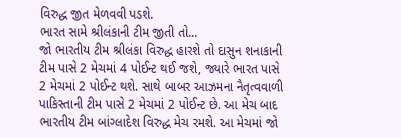વિરુદ્ધ જીત મેળવવી પડશે.
ભારત સામે શ્રીલંકાની ટીમ જીતી તો...
જો ભારતીય ટીમ શ્રીલંકા વિરુદ્ધ હારશે તો દાસુન શનાકાની ટીમ પાસે 2 મેચમાં 4 પોઈન્ટ થઈ જશે, જ્યારે ભારત પાસે 2 મેચમાં 2 પોઈન્ટ થશે. સાથે બાબર આઝમના નૈતૃત્વવાળી પાકિસ્તાની ટીમ પાસે 2 મેચમાં 2 પોઈન્ટ છે. આ મેચ બાદ ભારતીય ટીમ બાંગ્લાદેશ વિરુદ્ધ મેચ રમશે. આ મેચમાં જો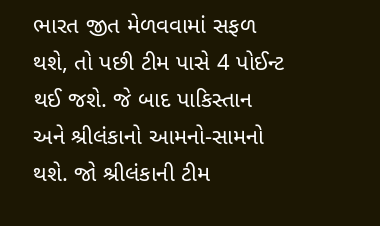ભારત જીત મેળવવામાં સફળ થશે, તો પછી ટીમ પાસે 4 પોઈન્ટ થઈ જશે. જે બાદ પાકિસ્તાન અને શ્રીલંકાનો આમનો-સામનો થશે. જો શ્રીલંકાની ટીમ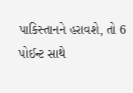પાકિસ્તાનને હરાવશે, તો 6 પોઈન્ટ સાથે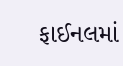ફાઈનલમાં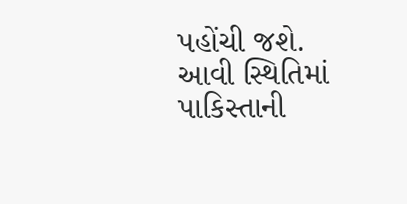પહોંચી જશે. આવી સ્થિતિમાં પાકિસ્તાની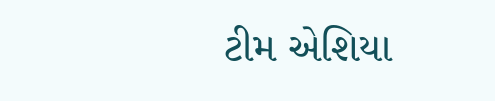ટીમ એશિયા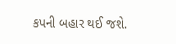કપની બહાર થઈ જશે.